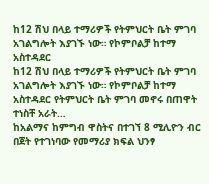ከ12 ሽህ በላይ ተማሪዎች የትምህርት ቤት ምገባ አገልግሎት እያገኙ ነው። የኮምቦልቻ ከተማ አስተዳደር
ከ12 ሽህ በላይ ተማሪዎች የትምህርት ቤት ምገባ አገልግሎት እያገኙ ነው። የኮምቦልቻ ከተማ አስተዳደር የትምህርት ቤት ምገባ መኖሩ በጠዋት ተነስቸ አራት…
ከአልማና ከምግብ ዋስትና በተገኘ 8 ሚሊዮን ብር በጀት የተገነባው የመማሪያ ክፍል ህንፃ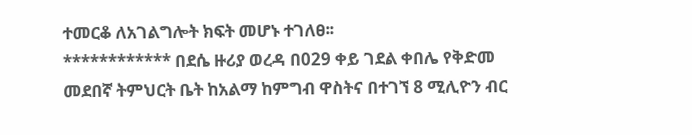ተመርቆ ለአገልግሎት ክፍት መሆኑ ተገለፀ፡፡
************ በደሴ ዙሪያ ወረዳ በ029 ቀይ ገደል ቀበሌ የቅድመ መደበኛ ትምህርት ቤት ከአልማ ከምግብ ዋስትና በተገኘ 8 ሚሊዮን ብር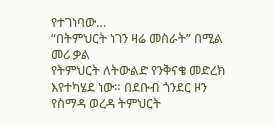የተገነባው…
“በትምህርት ነገን ዛሬ መስራት” በሚል መሪ ቃል
የትምህርት ለትውልድ የንቅናቄ መድረክ እየተካሄደ ነው። በደቡብ ጎንደር ዞን የስማዳ ወረዳ ትምህርት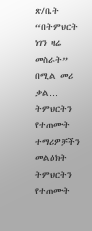ጽ/ቤት “በትምህርት ነገን ዛሬ መስራት” በሚል መሪ ቃል…
ትምህርትን የተጠሙት ተማሪዎቻችን መልዕክት
ትምህርትን የተጠሙት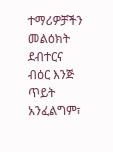ተማሪዎቻችን መልዕክት ደብተርና ብዕር እንጅ ጥይት አንፈልግም፣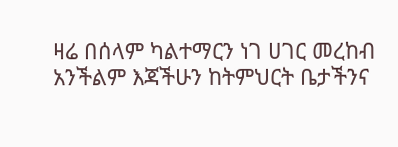ዛሬ በሰላም ካልተማርን ነገ ሀገር መረከብ አንችልም እጃችሁን ከትምህርት ቤታችንና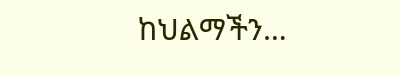ከህልማችን…